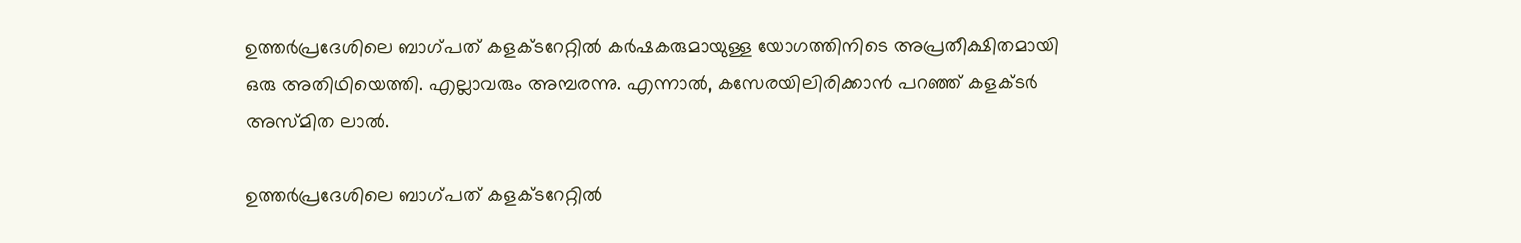ഉത്തർപ്രദേശിലെ ബാഗ്‌പത് കളക്ടറേറ്റിൽ കർഷകരുമായുള്ള യോഗത്തിനിടെ അപ്രതീക്ഷിതമായി ഒരു അതിഥിയെത്തി. എല്ലാവരും അമ്പരന്നു. എന്നാല്‍, കസേരയിലിരിക്കാന്‍ പറഞ്ഞ് കളക്ടര്‍ അസ്മിത ലാല്‍.

ഉത്തർപ്രദേശിലെ ബാഗ്‌പത് കളക്ടറേറ്റിൽ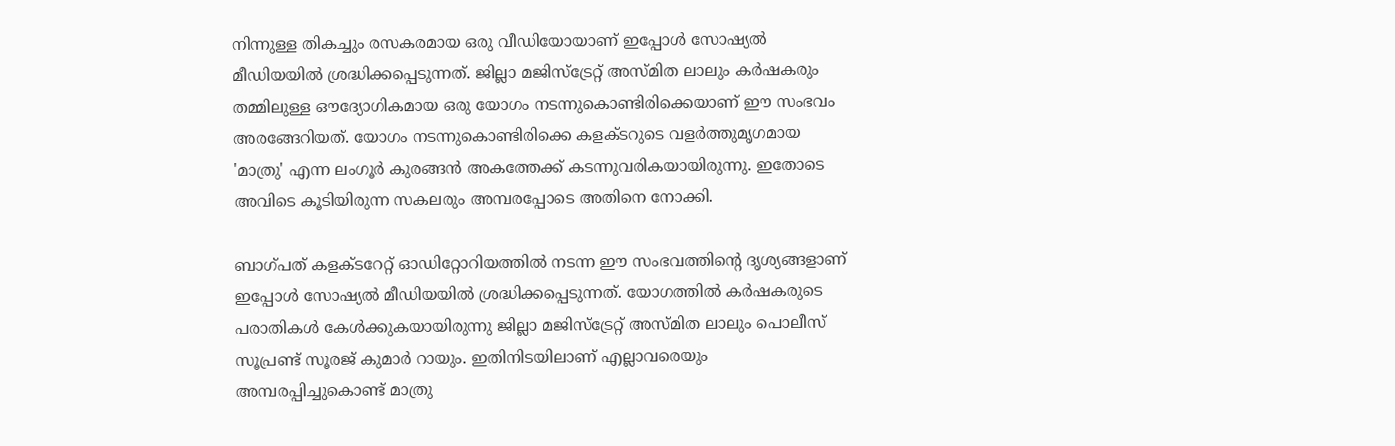നിന്നുള്ള തികച്ചും രസകരമായ ഒരു വീഡിയോയാണ് ഇപ്പോൾ സോഷ്യൽ മീഡിയയിൽ ശ്രദ്ധിക്കപ്പെടുന്നത്. ജില്ലാ മജിസ്‌ട്രേറ്റ് അസ്മിത ലാലും കർഷകരും തമ്മിലുള്ള ഔദ്യോഗികമായ ഒരു യോഗം നടന്നുകൊണ്ടിരിക്കെയാണ് ഈ സംഭവം അരങ്ങേറിയത്. യോഗം നടന്നുകൊണ്ടിരിക്കെ കളക്ടറുടെ വളർത്തുമൃഗമായ 'മാത്രു' എന്ന ലംഗൂർ കുരങ്ങൻ അകത്തേക്ക് കടന്നുവരികയായിരുന്നു. ഇതോടെ അവിടെ കൂടിയിരുന്ന സകലരും അമ്പരപ്പോടെ അതിനെ നോക്കി.

ബാഗ്‌പത് കളക്ടറേറ്റ് ഓഡിറ്റോറിയത്തിൽ നടന്ന ഈ സംഭവത്തിന്റെ ദൃശ്യങ്ങളാണ് ഇപ്പോൾ സോഷ്യൽ മീഡിയയിൽ ശ്രദ്ധിക്കപ്പെടുന്നത്. യോഗത്തിൽ കർഷകരുടെ പരാതികൾ കേൾക്കുകയായിരുന്നു ജില്ലാ മജിസ്‌ട്രേറ്റ് അസ്മിത ലാലും പൊലീസ് സൂപ്രണ്ട് സൂരജ് കുമാർ റായും. ഇതിനിടയിലാണ് എല്ലാവരെയും അമ്പരപ്പിച്ചുകൊണ്ട് മാത്രു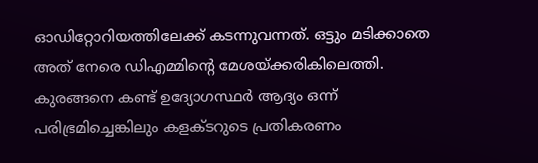ഓഡിറ്റോറിയത്തിലേക്ക് കടന്നുവന്നത്. ഒട്ടും മടിക്കാതെ അത് നേരെ ഡിഎമ്മിന്റെ മേശയ്ക്കരികിലെത്തി. കുരങ്ങനെ കണ്ട് ഉദ്യോഗസ്ഥർ ആദ്യം ഒന്ന് പരിഭ്രമിച്ചെങ്കിലും കളക്ടറുടെ പ്രതികരണം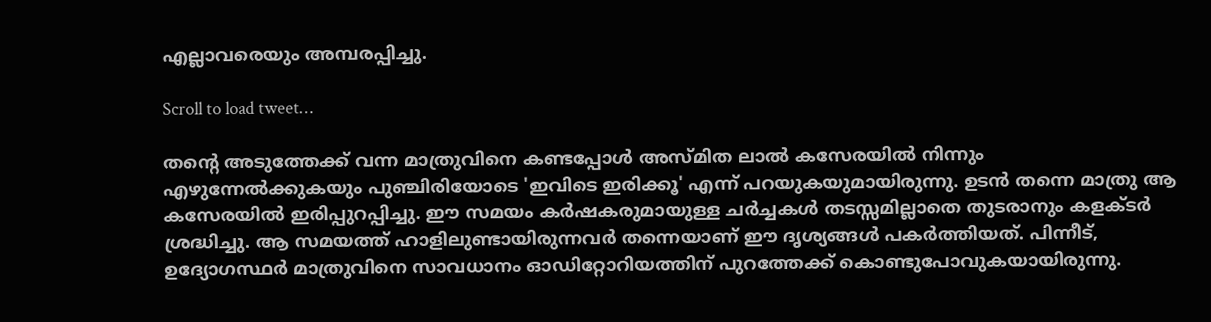എല്ലാവരെയും അമ്പരപ്പിച്ചു.

Scroll to load tweet…

തന്റെ അടുത്തേക്ക് വന്ന മാത്രുവിനെ കണ്ടപ്പോൾ അസ്മിത ലാൽ കസേരയിൽ നിന്നും എഴുന്നേൽക്കുകയും പുഞ്ചിരിയോടെ 'ഇവിടെ ഇരിക്കൂ' എന്ന് പറയുകയുമായിരുന്നു. ഉടൻ തന്നെ മാത്രു ആ കസേരയിൽ ഇരിപ്പുറപ്പിച്ചു. ഈ സമയം കർഷകരുമായുള്ള ചർച്ചകൾ തടസ്സമില്ലാതെ തുടരാനും കളക്ടർ ശ്രദ്ധിച്ചു. ആ സമയത്ത് ഹാളിലുണ്ടായിരുന്നവർ തന്നെയാണ് ഈ ദൃശ്യങ്ങൾ പകർത്തിയത്. പിന്നീട്, ഉദ്യോഗസ്ഥർ മാത്രുവിനെ സാവധാനം ഓഡിറ്റോറിയത്തിന് പുറത്തേക്ക് കൊണ്ടുപോവുകയായിരുന്നു.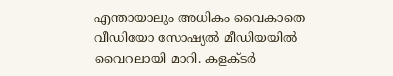എന്തായാലും അധികം വൈകാതെ വീഡിയോ സോഷ്യൽ മീഡിയയിൽ വൈറലായി മാറി. കളക്ടർ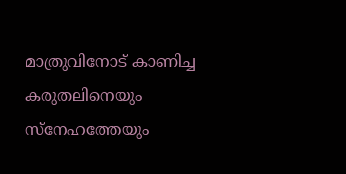മാത്രുവിനോട് കാണിച്ച കരുതലിനെയും സ്നേഹത്തേയും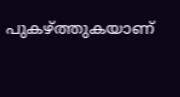പുകഴ്ത്തുകയാണ്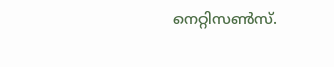നെറ്റിസൺസ്.